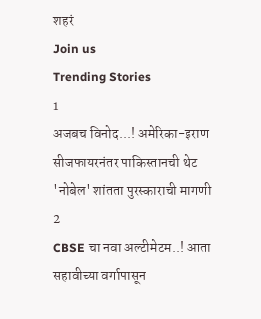शहरं
Join us
Trending Stories
1
अजबच विनोद...! अमेरिका-इराण सीजफायरनंतर पाकिस्तानची थेट 'नोबेल' शांतता पुरस्काराची मागणी
2
CBSE चा नवा अल्टीमेटम..! आता सहावीच्या वर्गापासून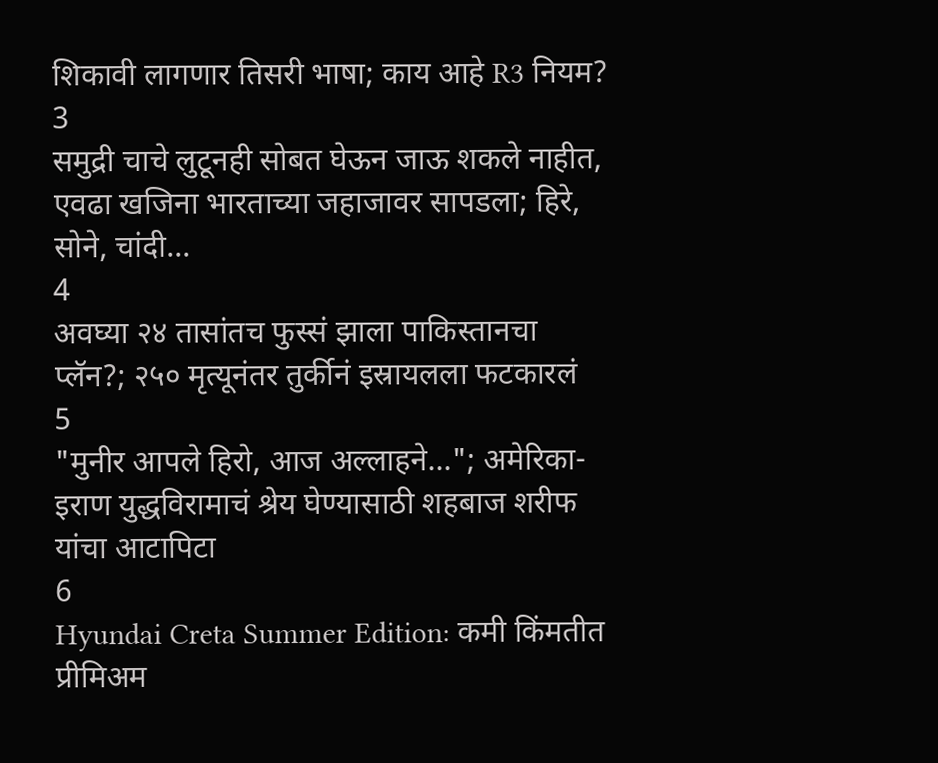शिकावी लागणार तिसरी भाषा; काय आहे R3 नियम?
3
समुद्री चाचे लुटूनही सोबत घेऊन जाऊ शकले नाहीत, एवढा खजिना भारताच्या जहाजावर सापडला; हिरे, सोने, चांदी...
4
अवघ्या २४ तासांतच फुस्सं झाला पाकिस्तानचा प्लॅन?; २५० मृत्यूनंतर तुर्कीनं इस्रायलला फटकारलं
5
"मुनीर आपले हिरो, आज अल्लाहने..."; अमेरिका-इराण युद्धविरामाचं श्रेय घेण्यासाठी शहबाज शरीफ यांचा आटापिटा
6
Hyundai Creta Summer Edition: कमी किंमतीत प्रीमिअम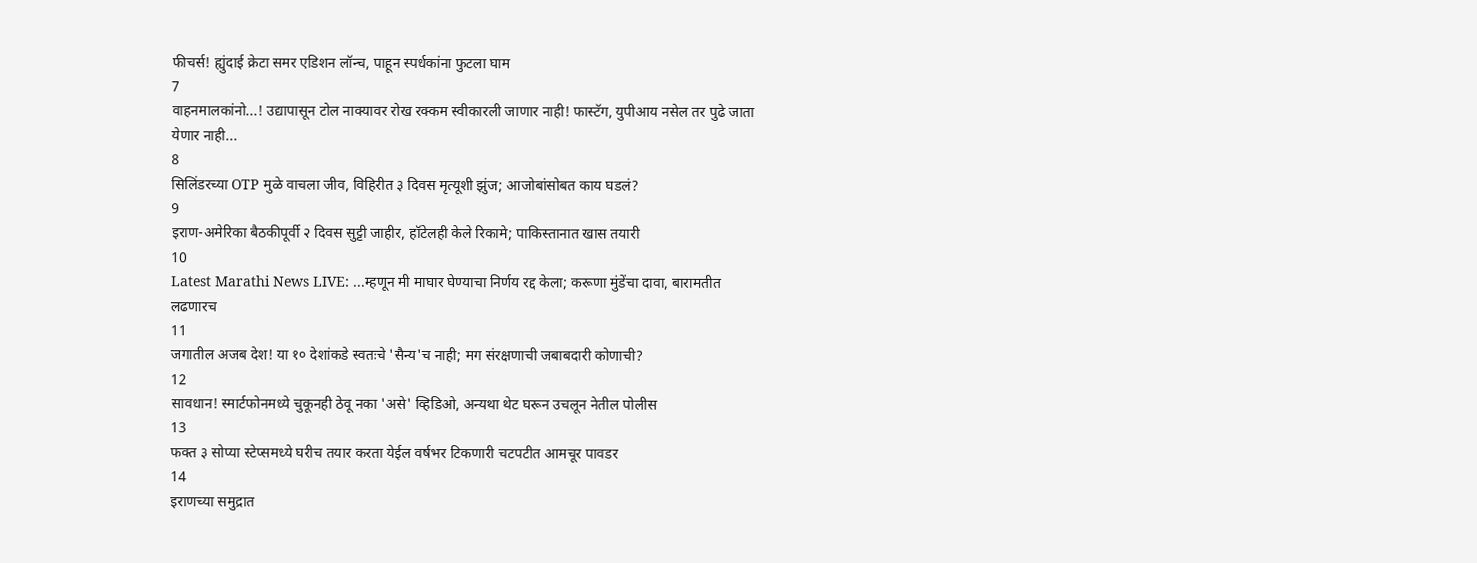फीचर्स! ह्युंदाई क्रेटा समर एडिशन लॉन्च, पाहून स्पर्धकांना फुटला घाम
7
वाहनमालकांनो...! उद्यापासून टोल नाक्यावर रोख रक्कम स्वीकारली जाणार नाही! फास्टॅग, युपीआय नसेल तर पुढे जाता येणार नाही...
8
सिलिंडरच्या OTP मुळे वाचला जीव, विहिरीत ३ दिवस मृत्यूशी झुंज; आजोबांसोबत काय घडलं?
9
इराण-अमेरिका बैठकीपूर्वी २ दिवस सुट्टी जाहीर, हॉटेलही केले रिकामे; पाकिस्तानात खास तयारी
10
Latest Marathi News LIVE: ...म्हणून मी माघार घेण्याचा निर्णय रद्द केला; करूणा मुंडेंचा दावा, बारामतीत लढणारच
11
जगातील अजब देश! या १० देशांकडे स्वतःचे 'सैन्य'च नाही; मग संरक्षणाची जबाबदारी कोणाची?
12
सावधान! स्मार्टफोनमध्ये चुकूनही ठेवू नका 'असे' व्हिडिओ, अन्यथा थेट घरून उचलून नेतील पोलीस
13
फक्त ३ सोप्या स्टेप्समध्ये घरीच तयार करता येईल वर्षभर टिकणारी चटपटीत आमचूर पावडर
14
इराणच्या समुद्रात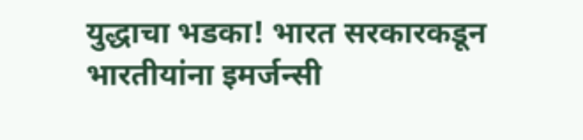युद्धाचा भडका! भारत सरकारकडून भारतीयांना इमर्जन्सी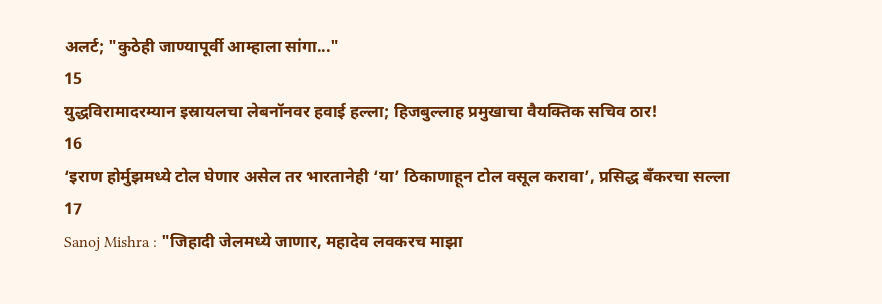अलर्ट; "कुठेही जाण्यापूर्वी आम्हाला सांगा..."
15
युद्धविरामादरम्यान इस्रायलचा लेबनॉनवर हवाई हल्ला; हिजबुल्लाह प्रमुखाचा वैयक्तिक सचिव ठार!
16
‘इराण होर्मुझमध्ये टोल घेणार असेल तर भारतानेही ‘या’ ठिकाणाहून टोल वसूल करावा’, प्रसिद्ध बँकरचा सल्ला
17
Sanoj Mishra : "जिहादी जेलमध्ये जाणार, महादेव लवकरच माझा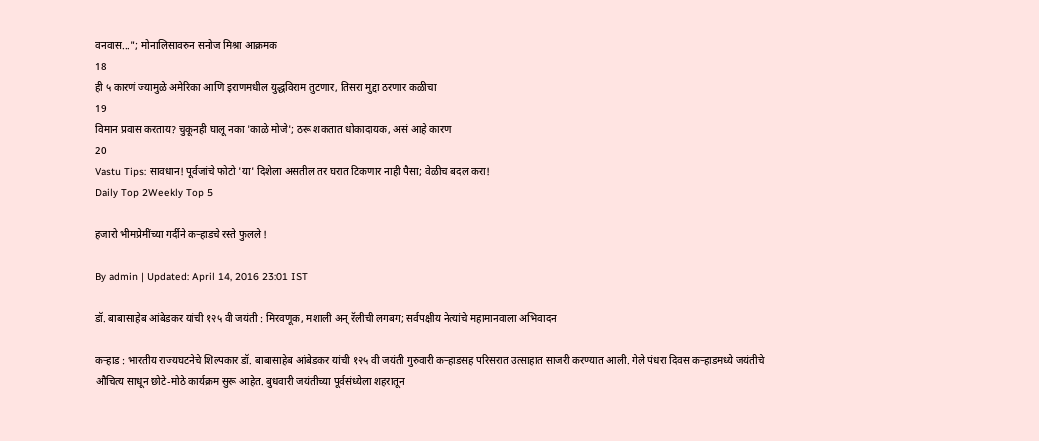वनवास..."; मोनालिसावरुन सनोज मिश्रा आक्रमक
18
ही ५ कारणं ज्यामुळे अमेरिका आणि इराणमधील युद्धविराम तुटणार, तिसरा मुद्दा ठरणार कळीचा
19
विमान प्रवास करताय? चुकूनही घालू नका 'काळे मोजे'; ठरू शकतात धोकादायक, असं आहे कारण
20
Vastu Tips: सावधान! पूर्वजांचे फोटो 'या' दिशेला असतील तर घरात टिकणार नाही पैसा; वेळीच बदल करा!
Daily Top 2Weekly Top 5

हजारो भीमप्रेमींच्या गर्दीने कऱ्हाडचे रस्ते फुलले !

By admin | Updated: April 14, 2016 23:01 IST

डॉ. बाबासाहेब आंबेडकर यांची १२५ वी जयंती : मिरवणूक, मशाली अन् रॅलीची लगबग; सर्वपक्षीय नेत्यांचे महामानवाला अभिवादन

कऱ्हाड : भारतीय राज्यघटनेचे शिल्पकार डॉ. बाबासाहेब आंबेडकर यांची १२५ वी जयंती गुरुवारी कऱ्हाडसह परिसरात उत्साहात साजरी करण्यात आली. गेले पंधरा दिवस कऱ्हाडमध्ये जयंतीचे औचित्य साधून छोटे-मोठे कार्यक्रम सुरू आहेत. बुधवारी जयंतीच्या पूर्वसंध्येला शहरातून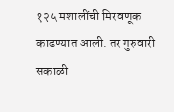१२५ मशालींची मिरवणूक काढण्यात आली. तर गुरुवारी सकाळी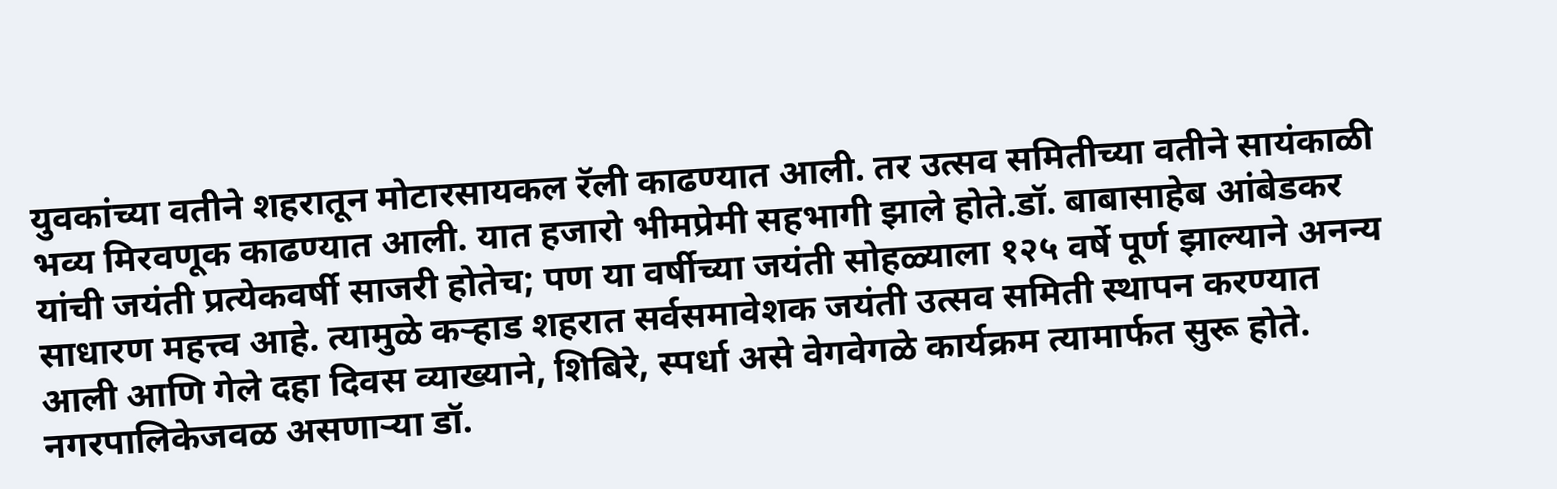युवकांच्या वतीने शहरातून मोटारसायकल रॅली काढण्यात आली. तर उत्सव समितीच्या वतीने सायंकाळी भव्य मिरवणूक काढण्यात आली. यात हजारो भीमप्रेमी सहभागी झाले होते.डॉ. बाबासाहेब आंबेडकर यांची जयंती प्रत्येकवर्षी साजरी होतेच; पण या वर्षीच्या जयंती सोहळ्याला १२५ वर्षे पूर्ण झाल्याने अनन्य साधारण महत्त्व आहे. त्यामुळे कऱ्हाड शहरात सर्वसमावेशक जयंती उत्सव समिती स्थापन करण्यात आली आणि गेले दहा दिवस व्याख्याने, शिबिरे, स्पर्धा असे वेगवेगळे कार्यक्रम त्यामार्फत सुरू होते. नगरपालिकेजवळ असणाऱ्या डॉ.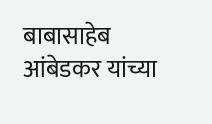बाबासाहेब आंबेडकर यांच्या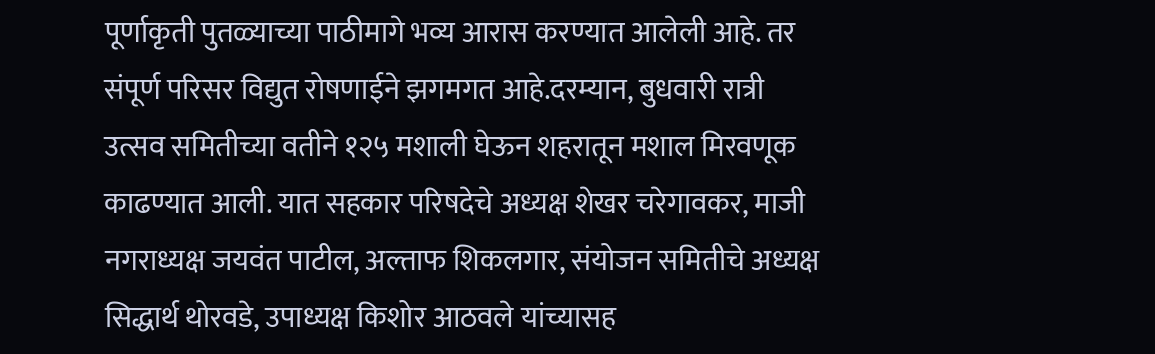पूर्णाकृती पुतळ्याच्या पाठीमागे भव्य आरास करण्यात आलेली आहे. तर संपूर्ण परिसर विद्युत रोषणाईने झगमगत आहे.दरम्यान, बुधवारी रात्री उत्सव समितीच्या वतीने १२५ मशाली घेऊन शहरातून मशाल मिरवणूक काढण्यात आली. यात सहकार परिषदेचे अध्यक्ष शेखर चरेगावकर, माजी नगराध्यक्ष जयवंत पाटील, अल्ताफ शिकलगार, संयोजन समितीचे अध्यक्ष सिद्धार्थ थोरवडे, उपाध्यक्ष किशोर आठवले यांच्यासह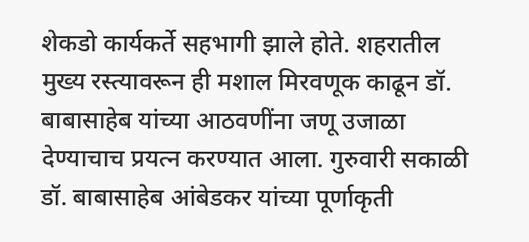शेकडो कार्यकर्ते सहभागी झाले होते. शहरातील मुख्य रस्त्यावरून ही मशाल मिरवणूक काढून डॉ. बाबासाहेब यांच्या आठवणींना जणू उजाळा देण्याचाच प्रयत्न करण्यात आला. गुरुवारी सकाळी डॉ. बाबासाहेब आंबेडकर यांच्या पूर्णाकृती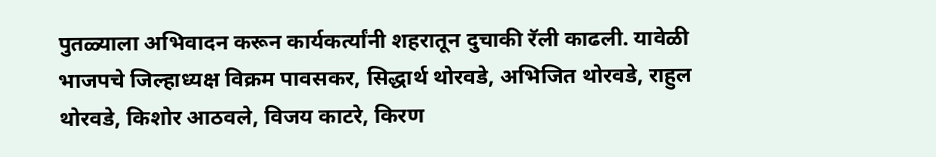पुतळ्याला अभिवादन करून कार्यकर्त्यांनी शहरातून दुचाकी रॅली काढली. यावेळी भाजपचे जिल्हाध्यक्ष विक्रम पावसकर, सिद्धार्थ थोरवडे, अभिजित थोरवडे, राहुल थोरवडे, किशोर आठवले, विजय काटरे, किरण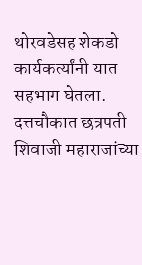थोरवडेसह शेकडो कार्यकर्त्यांनी यात सहभाग घेतला. दत्तचौकात छत्रपती शिवाजी महाराजांच्या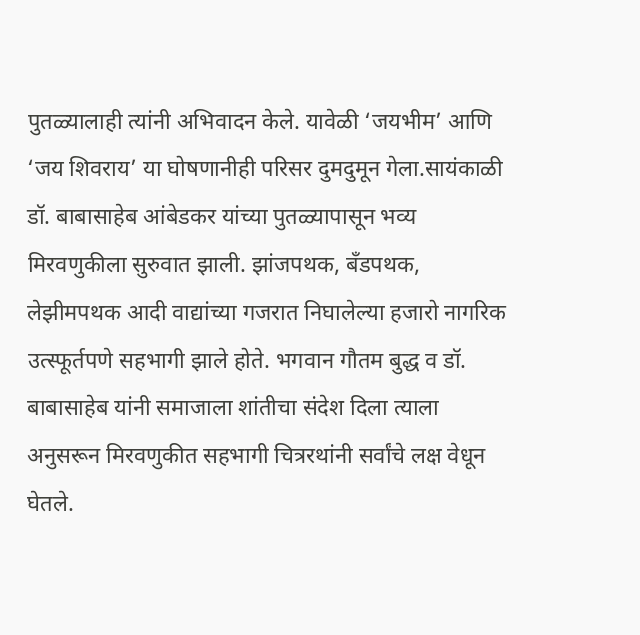पुतळ्यालाही त्यांनी अभिवादन केले. यावेळी ‘जयभीम’ आणि ‘जय शिवराय’ या घोषणानीही परिसर दुमदुमून गेला.सायंकाळी डॉ. बाबासाहेब आंबेडकर यांच्या पुतळ्यापासून भव्य मिरवणुकीला सुरुवात झाली. झांजपथक, बँडपथक, लेझीमपथक आदी वाद्यांच्या गजरात निघालेल्या हजारो नागरिक उत्स्फूर्तपणे सहभागी झाले होते. भगवान गौतम बुद्ध व डॉ. बाबासाहेब यांनी समाजाला शांतीचा संदेश दिला त्याला अनुसरून मिरवणुकीत सहभागी चित्ररथांनी सर्वांचे लक्ष वेधून घेतले.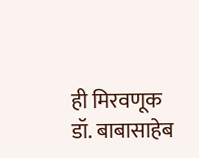ही मिरवणूक डॉ. बाबासाहेब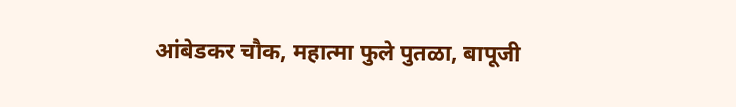आंबेडकर चौक, महात्मा फुले पुतळा, बापूजी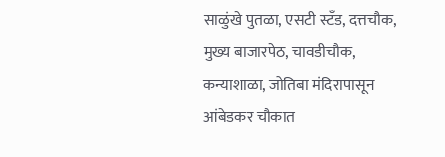साळुंखे पुतळा, एसटी स्टँड, दत्तचौक, मुख्य बाजारपेठ, चावडीचौक, कन्याशाळा, जोतिबा मंदिरापासून आंबेडकर चौकात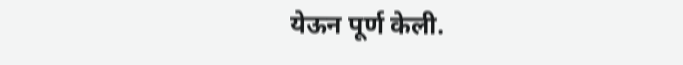येऊन पूर्ण केली.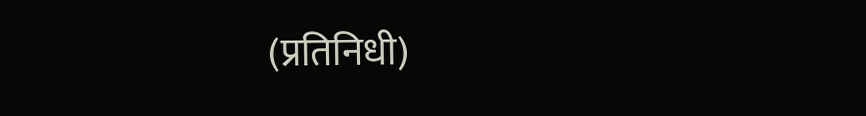(प्रतिनिधी)